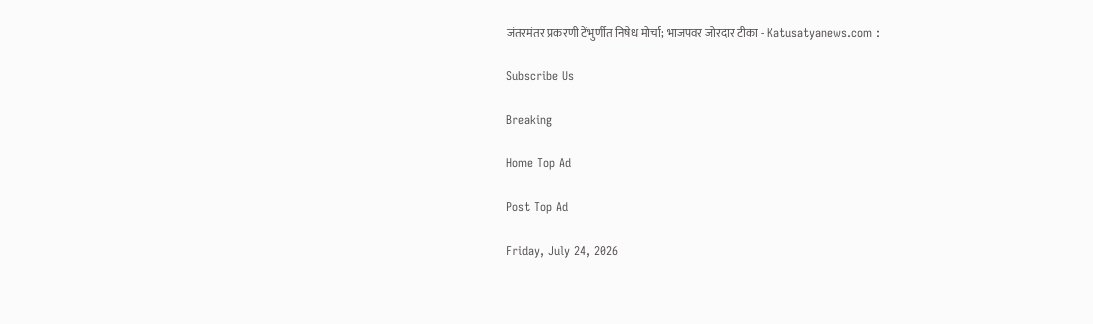जंतरमंतर प्रकरणी टेंभुर्णीत निषेध मोर्चा; भाजपवर जोरदार टीका - Katusatyanews.com :

Subscribe Us

Breaking

Home Top Ad

Post Top Ad

Friday, July 24, 2026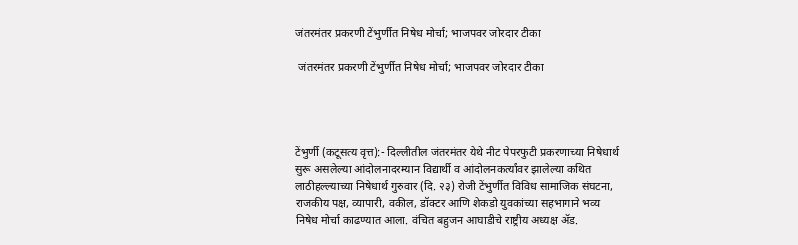जंतरमंतर प्रकरणी टेंभुर्णीत निषेध मोर्चा; भाजपवर जोरदार टीका

 जंतरमंतर प्रकरणी टेंभुर्णीत निषेध मोर्चा; भाजपवर जोरदार टीका




टेंभुर्णी (कटूसत्य वृत्त):- दिल्लीतील जंतरमंतर येथे नीट पेपरफुटी प्रकरणाच्या निषेधार्थ सुरू असलेल्या आंदोलनादरम्यान विद्यार्थी व आंदोलनकर्त्यांवर झालेल्या कथित लाठीहल्ल्याच्या निषेधार्थ गुरुवार (दि. २३) रोजी टेंभुर्णीत विविध सामाजिक संघटना, राजकीय पक्ष, व्यापारी, वकील, डॉक्टर आणि शेकडो युवकांच्या सहभागाने भव्य निषेध मोर्चा काढण्यात आला. वंचित बहुजन आघाडीचे राष्ट्रीय अध्यक्ष ॲड.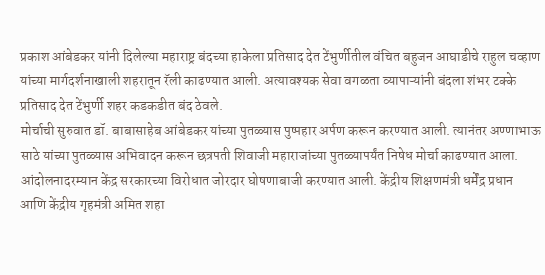प्रकाश आंबेडकर यांनी दिलेल्या महाराष्ट्र बंदच्या हाकेला प्रतिसाद देत टेंभुर्णीतील वंचित बहुजन आघाडीचे राहुल चव्हाण यांच्या मार्गदर्शनाखाली शहरातून रॅली काढण्यात आली. अत्यावश्यक सेवा वगळता व्यापाऱ्यांनी बंदला शंभर टक्के प्रतिसाद देत टेंभुर्णी शहर कडकडीत बंद ठेवले.
मोर्चाची सुरुवात डॉ. बाबासाहेब आंबेडकर यांच्या पुतळ्यास पुष्पहार अर्पण करून करण्यात आली. त्यानंतर अण्णाभाऊ साठे यांच्या पुतळ्यास अभिवादन करून छत्रपती शिवाजी महाराजांच्या पुतळ्यापर्यंत निषेध मोर्चा काढण्यात आला. आंदोलनादरम्यान केंद्र सरकारच्या विरोधात जोरदार घोषणाबाजी करण्यात आली. केंद्रीय शिक्षणमंत्री धर्मेंद्र प्रधान आणि केंद्रीय गृहमंत्री अमित शहा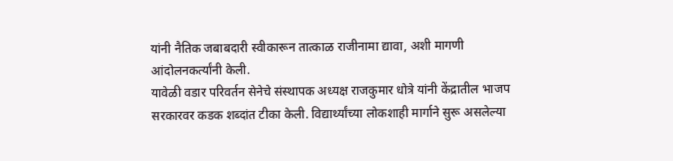यांनी नैतिक जबाबदारी स्वीकारून तात्काळ राजीनामा द्यावा, अशी मागणी आंदोलनकर्त्यांनी केली.
यावेळी वडार परिवर्तन सेनेचे संस्थापक अध्यक्ष राजकुमार धोत्रे यांनी केंद्रातील भाजप सरकारवर कडक शब्दांत टीका केली. विद्यार्थ्यांच्या लोकशाही मार्गाने सुरू असलेल्या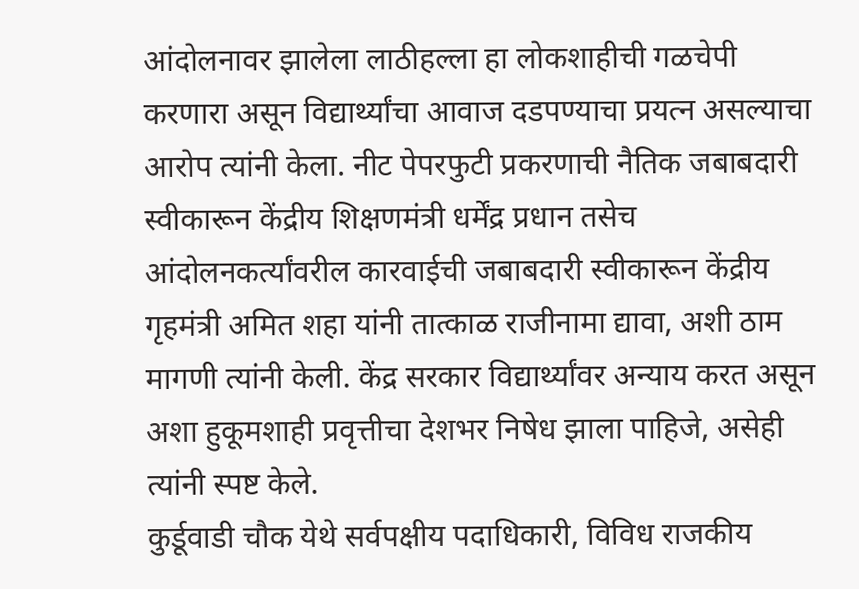आंदोलनावर झालेला लाठीहल्ला हा लोकशाहीची गळचेपी करणारा असून विद्यार्थ्यांचा आवाज दडपण्याचा प्रयत्न असल्याचा आरोप त्यांनी केला. नीट पेपरफुटी प्रकरणाची नैतिक जबाबदारी स्वीकारून केंद्रीय शिक्षणमंत्री धर्मेंद्र प्रधान तसेच आंदोलनकर्त्यांवरील कारवाईची जबाबदारी स्वीकारून केंद्रीय गृहमंत्री अमित शहा यांनी तात्काळ राजीनामा द्यावा, अशी ठाम मागणी त्यांनी केली. केंद्र सरकार विद्यार्थ्यांवर अन्याय करत असून अशा हुकूमशाही प्रवृत्तीचा देशभर निषेध झाला पाहिजे, असेही त्यांनी स्पष्ट केले.
कुर्डूवाडी चौक येथे सर्वपक्षीय पदाधिकारी, विविध राजकीय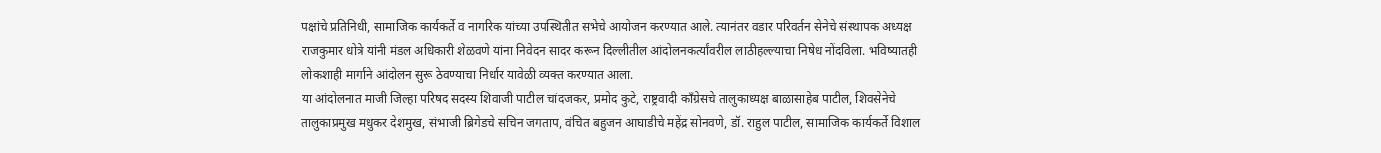पक्षांचे प्रतिनिधी, सामाजिक कार्यकर्ते व नागरिक यांच्या उपस्थितीत सभेचे आयोजन करण्यात आले. त्यानंतर वडार परिवर्तन सेनेचे संस्थापक अध्यक्ष राजकुमार धोत्रे यांनी मंडल अधिकारी शेळवणे यांना निवेदन सादर करून दिल्लीतील आंदोलनकर्त्यांवरील लाठीहल्ल्याचा निषेध नोंदविला. भविष्यातही लोकशाही मार्गाने आंदोलन सुरू ठेवण्याचा निर्धार यावेळी व्यक्त करण्यात आला.
या आंदोलनात माजी जिल्हा परिषद सदस्य शिवाजी पाटील चांदजकर, प्रमोद कुटे, राष्ट्रवादी काँग्रेसचे तालुकाध्यक्ष बाळासाहेब पाटील, शिवसेनेचे तालुकाप्रमुख मधुकर देशमुख, संभाजी ब्रिगेडचे सचिन जगताप, वंचित बहुजन आघाडीचे महेंद्र सोनवणे, डॉ. राहुल पाटील, सामाजिक कार्यकर्ते विशाल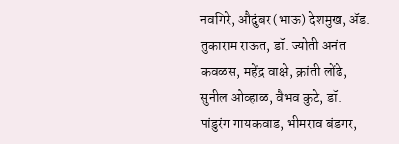नवगिरे, औदुंबर (भाऊ) देशमुख, ॲड. तुकाराम राऊत, डॉ. ज्योती अनंत कवळस, महेंद्र वाक्षे, क्रांती लोंढे, सुनील ओव्हाळ, वैभव कुटे, डॉ. पांडुरंग गायकवाड, भीमराव बंडगर,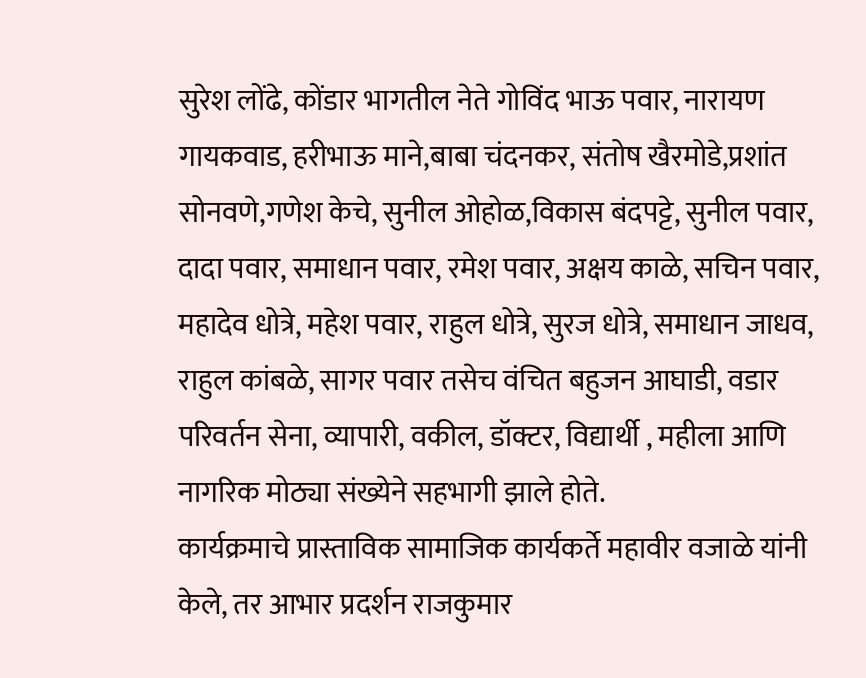सुरेश लोंढे, कोंडार भागतील नेते गोविंद भाऊ पवार, नारायण गायकवाड, हरीभाऊ माने,बाबा चंदनकर, संतोष खैरमोडे,प्रशांत सोनवणे,गणेश केचे, सुनील ओहोळ,विकास बंदपट्टे, सुनील पवार, दादा पवार, समाधान पवार, रमेश पवार, अक्षय काळे, सचिन पवार, महादेव धोत्रे, महेश पवार, राहुल धोत्रे, सुरज धोत्रे, समाधान जाधव, राहुल कांबळे, सागर पवार तसेच वंचित बहुजन आघाडी, वडार परिवर्तन सेना, व्यापारी, वकील, डॉक्टर, विद्यार्थी , महीला आणि  नागरिक मोठ्या संख्येने सहभागी झाले होते.
कार्यक्रमाचे प्रास्ताविक सामाजिक कार्यकर्ते महावीर वजाळे यांनी केले, तर आभार प्रदर्शन राजकुमार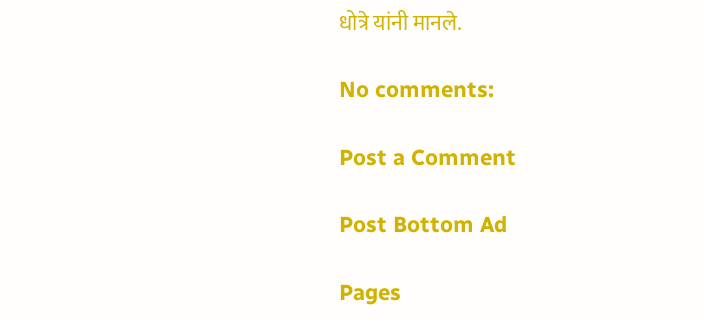धोत्रे यांनी मानले.

No comments:

Post a Comment

Post Bottom Ad

Pages